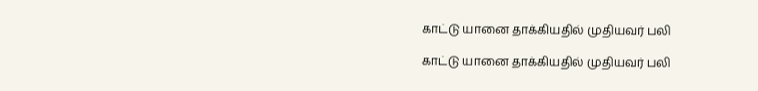காட்டு யானை தாக்கியதில் முதியவர் பலி

காட்டு யானை தாக்கியதில் முதியவர் பலி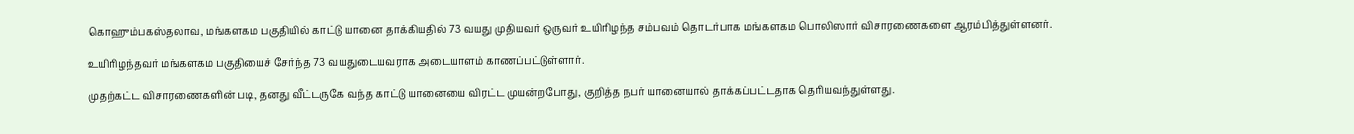கொஹும்பகஸ்தலாவ, மங்களகம பகுதியில் காட்டு யானை தாக்கியதில் 73 வயது முதியவர் ஒருவர் உயிரிழந்த சம்பவம் தொடர்பாக மங்களகம பொலிஸார் விசாரணைகளை ஆரம்பித்துள்ளனர்.

உயிரிழந்தவர் மங்களகம பகுதியைச் சேர்ந்த 73 வயதுடையவராக அடையாளம் காணப்பட்டுள்ளார்.

முதற்கட்ட விசாரணைகளின் படி, தனது வீட்டருகே வந்த காட்டு யானையை விரட்ட முயன்றபோது, குறித்த நபர் யானையால் தாக்கப்பட்டதாக தெரியவந்துள்ளது.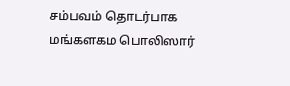சம்பவம் தொடர்பாக மங்களகம பொலிஸார்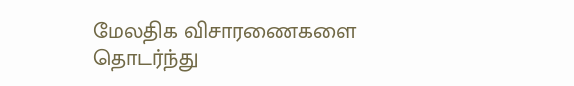மேலதிக விசாரணைகளை தொடர்ந்து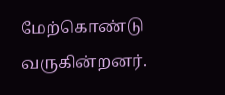மேற்கொண்டு வருகின்றனர்.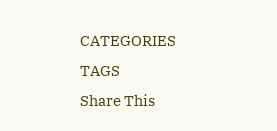CATEGORIES
TAGS
Share This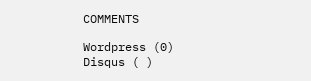COMMENTS

Wordpress (0)
Disqus ( )